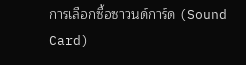การเลือกซื้อซาวนด์การ์ด (Sound Card)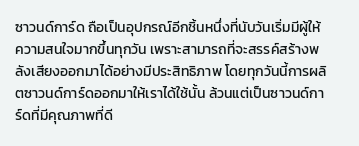ซาวนด์การ์ด ถือเป็นอุปกรณ์อีกชิ้นหนึ่งที่นับวันเริ่มมีผู้ให้ความสนใจมากขึ้นทุกวัน เพราะสามารถที่จะสรรค์สร้างพลังเสียงออกมาได้อย่างมีประสิทธิภาพ โดยทุกวันนี้การผลิตซาวนด์การ์ดออกมาให้เราได้ใช้นั้น ล้วนแต่เป็นซาวนด์การ์ดที่มีคุณภาพที่ดี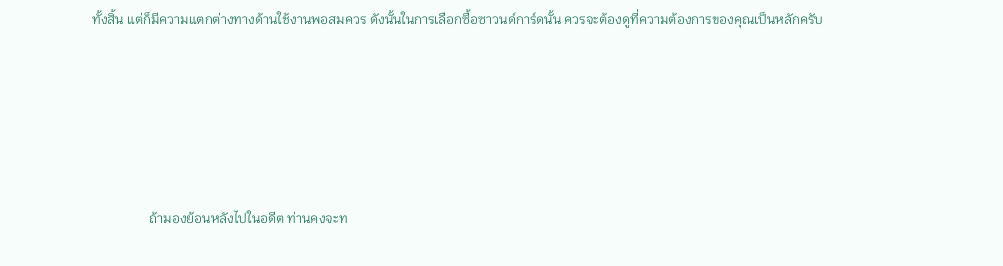ทั้งสิ้น แต่ก็มีความแตกต่างทางด้านใช้งานพอสมควร ดังนั้นในการเลือกซื้อซาวนด์การ์ดนั้น ควรจะต้องดูที่ความต้องการของคุณเป็นหลักครับ






                 ถ้ามองย้อนหลังไปในอดีต ท่านคงจะท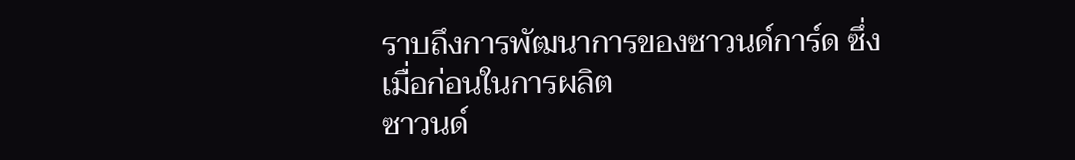ราบถึงการพัฒนาการของซาวนด์การ์ด ซึ่งเมื่อก่อนในการผลิต
ซาวนด์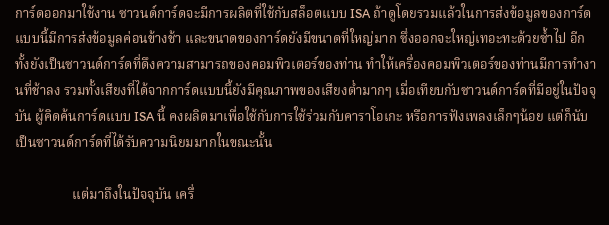การ์ดออกมาใช้งาน ซาวนด์การ์ดจะมีการผลิตที่ใช้กับสล็อตแบบ ISA ถ้าดูโดยรวมแล้วในการส่งข้อมูลของการ์ดแบบนี้มีการส่งข้อมูลค่อนข้างช้า และขนาดของการ์ดยังมีขนาดที่ใหญ่มาก ซึ่งออกจะใหญ่เทอะทะด้วยซ้ำไป อีกทั้งยังเป็นซาวนด์การ์ดที่ดึงความสามารถของคอมพิวเตอร์ของท่าน ทำให้เครื่องคอมพิวเตอร์ของท่านมีการทำงานที่ช้าลง รวมทั้งเสียงที่ได้จากการ์ดแบบนี้ยังมีคุณภาพของเสียงต่ำมากๆ เมื่อเทียบกับซาวนด์การ์ดที่มีอยู่ในปัจจุบัน ผู้คิดค้นการ์ดแบบ ISA นี้ คงผลิตมาเพื่อใช้กับการใช้ร่วมกับคาราโอเกะ หรือการฟังเพลงเล็กๆน้อย แต่ก็นับเป็นซาวนด์การ์ดที่ได้รับความนิยมมากในขณะนั้น

                 แต่มาถึงในปัจจุบัน เครื่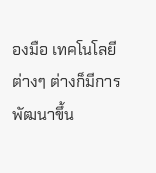องมือ เทคโนโลยีต่างๆ ต่างก็มีการพัฒนาขึ้น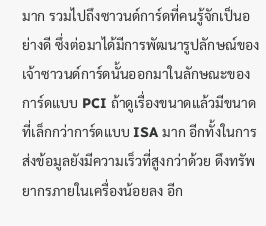มาก รวมไปถึงซาวนด์การ์ดที่คนรู้จักเป็นอย่างดี ซึ่งต่อมาได้มีการพัฒนารูปลักษณ์ของเจ้าซาวนด์การ์ดนั้นออกมาในลักษณะของการ์ดแบบ PCI ถ้าดูเรื่องขนาดแล้วมีขนาดที่เล็กกว่าการ์ดแบบ ISA มาก อีกทั้งในการส่งข้อมูลยังมีความเร็วที่สูงกว่าด้วย ดึงทรัพยากรภายในเครื่องน้อยลง อีก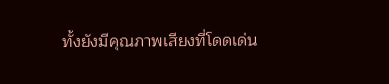ทั้งยังมีคุณภาพเสียงที่โดดเด่น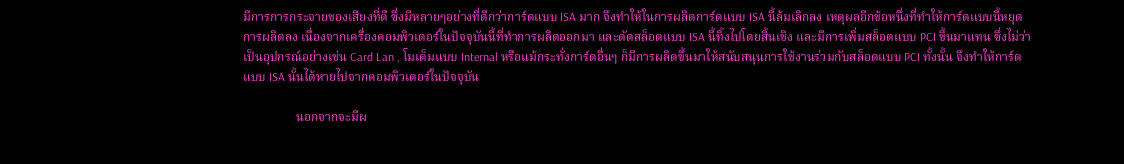มีการการกระจายของเสียงที่ดี ซึ่งมีหลายๆอย่างที่ดีกว่าการ์ดแบบ ISA มาก จึงทำให้ในการผลิตการ์ดแบบ ISA นี้ล้มเลิกลง เหตุผลอีกข้อหนึ่งที่ทำให้การ์ดแบบนี้หยุดการผลิตลง เนื่องจากเครื่องคอมพิวเตอร์ในปัจจุบันนี้ที่ทำการผลิตออกมา และตัดสล็อตแบบ ISA นี้ทิ้งไปโดยสิ้นเชิง และมีการเพิ่มสล็อตแบบ PCI ขึ้นมาแทน ซึ่งไม่ว่าเป็นอุปกรณ์อย่างเช่น Card Lan , โมเด็มแบบ Internal หรือแม้กระทั่งการ์ดอื่นๆ ก็มีการผลิตขึ้นมาให้สนับสนุนการใช้งานร่วมกับสล็อตแบบ PCI ทั้งนั้น จึงทำให้การ์ดแบบ ISA นั้นได้หายไปจากคอมพิวเตอร์ในปัจจุบัน

                 นอกจากจะมีผ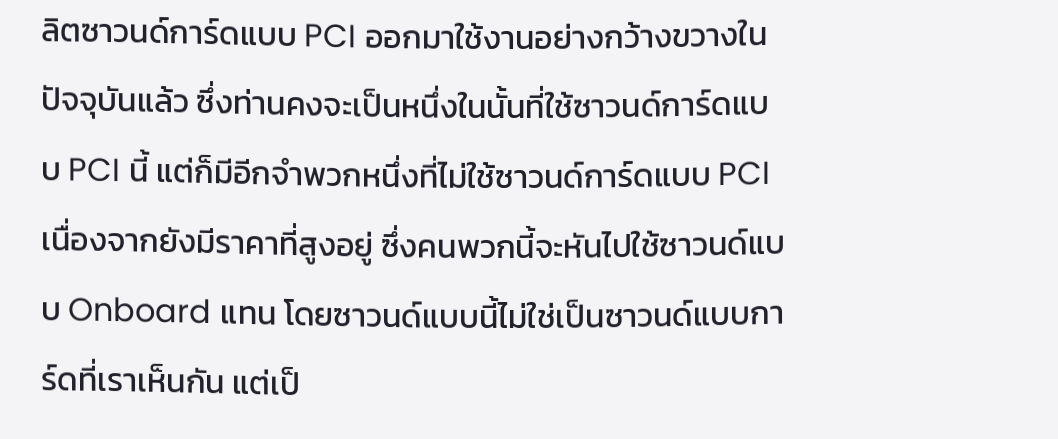ลิตซาวนด์การ์ดแบบ PCI ออกมาใช้งานอย่างกว้างขวางในปัจจุบันแล้ว ซึ่งท่านคงจะเป็นหนึ่งในนั้นที่ใช้ซาวนด์การ์ดแบบ PCI นี้ แต่ก็มีอีกจำพวกหนึ่งที่ไม่ใช้ซาวนด์การ์ดแบบ PCI เนื่องจากยังมีราคาที่สูงอยู่ ซึ่งคนพวกนี้จะหันไปใช้ซาวนด์แบบ Onboard แทน โดยซาวนด์แบบนี้ไม่ใช่เป็นซาวนด์แบบการ์ดที่เราเห็นกัน แต่เป็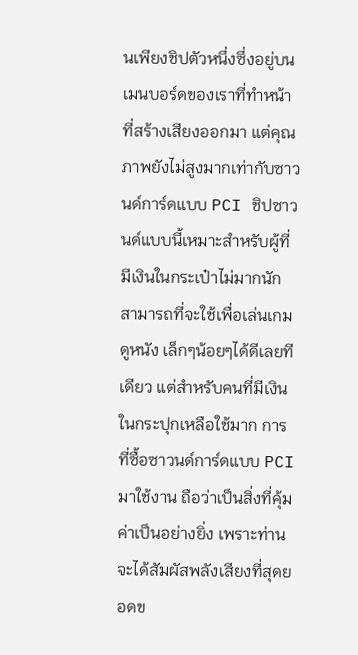นเพียงชิปตัวหนึ่งซึ่งอยู่บนเมนบอร์ดของเราที่ทำหน้าที่สร้างเสียงออกมา แต่คุณภาพยังไม่สูงมากเท่ากับซาวนด์การ์ดแบบ PCI ชิปซาวนด์แบบนี้เหมาะสำหรับผู้ที่มีเงินในกระเป๋าไม่มากนัก สามารถที่จะใช้เพื่อเล่นเกม ดูหนัง เล็กๆน้อยๆได้ดีเลยทีเดียว แต่สำหรับคนที่มีเงินในกระปุกเหลือใช้มาก การที่ซื้อซาวนด์การ์ดแบบ PCI มาใช้งาน ถือว่าเป็นสิ่งที่คุ้มค่าเป็นอย่างยิ่ง เพราะท่านจะได้สัมผัสพลังเสียงที่สุดยอดข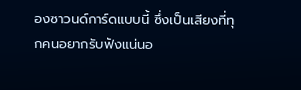องซาวนด์การ์ดแบบนี้ ซึ่งเป็นเสียงที่ทุกคนอยากรับฟังแน่นอ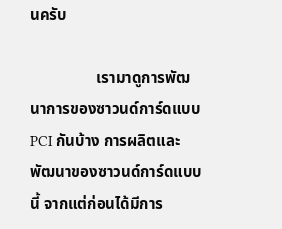นครับ

                 เรามาดูการพัฒนาการของซาวนด์การ์ดแบบ PCI กันบ้าง การผลิตและพัฒนาของซาวนด์การ์ดแบบนี้ จากแต่ก่อนได้มีการ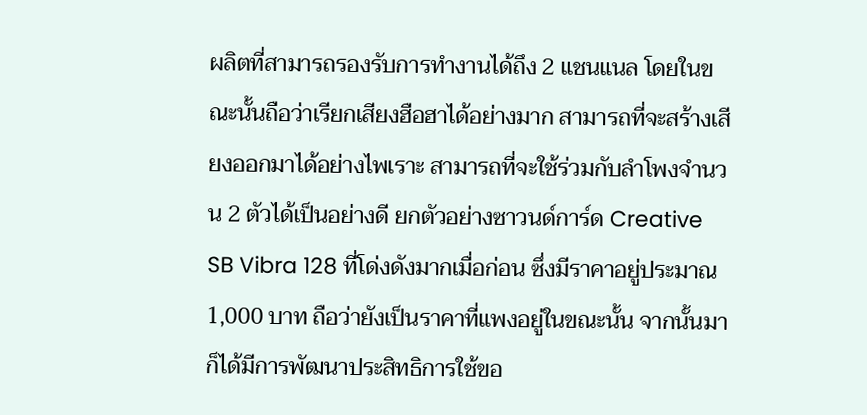ผลิตที่สามารถรองรับการทำงานได้ถึง 2 แชนแนล โดยในขณะนั้นถือว่าเรียกเสียงฮือฮาได้อย่างมาก สามารถที่จะสร้างเสียงออกมาได้อย่างไพเราะ สามารถที่จะใช้ร่วมกับลำโพงจำนวน 2 ตัวได้เป็นอย่างดี ยกตัวอย่างซาวนด์การ์ด Creative SB Vibra 128 ที่โด่งดังมากเมื่อก่อน ซึ่งมีราคาอยู่ประมาณ 1,000 บาท ถือว่ายังเป็นราคาที่แพงอยู่ในขณะนั้น จากนั้นมาก็ได้มีการพัฒนาประสิทธิการใช้ขอ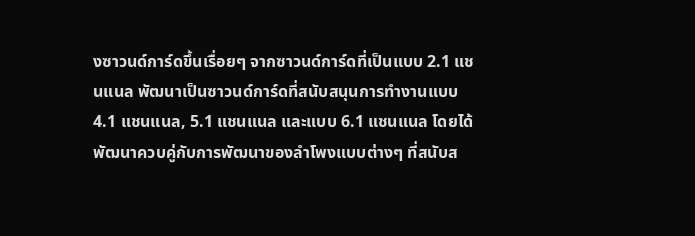งซาวนด์การ์ดขึ้นเรื่อยๆ จากซาวนด์การ์ดที่เป็นแบบ 2.1 แชนแนล พัฒนาเป็นซาวนด์การ์ดที่สนับสนุนการทำงานแบบ 4.1 แชนแนล, 5.1 แชนแนล และแบบ 6.1 แชนแนล โดยได้พัฒนาควบคู่กับการพัฒนาของลำโพงแบบต่างๆ ที่สนับส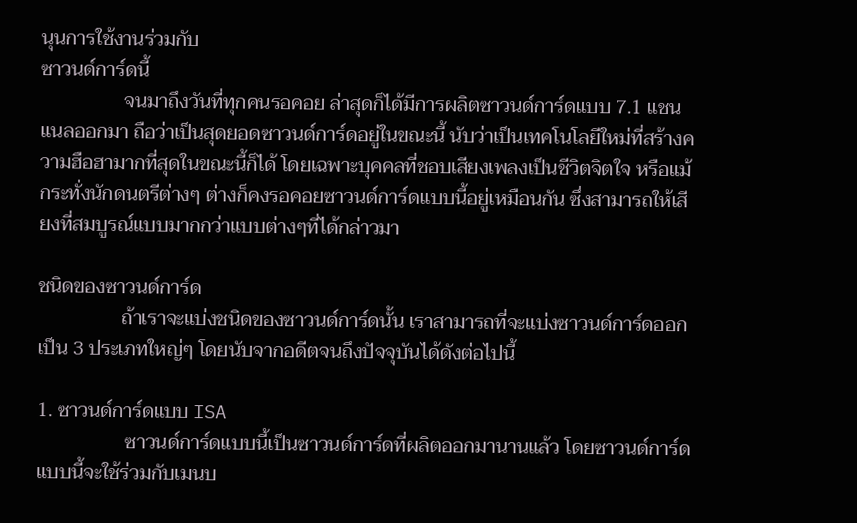นุนการใช้งานร่วมกับ
ซาวนด์การ์ดนี้
                 จนมาถึงวันที่ทุกคนรอคอย ล่าสุดก็ได้มีการผลิตซาวนด์การ์ดแบบ 7.1 แชนแนลออกมา ถือว่าเป็นสุดยอดซาวนด์การ์ดอยู่ในขณะนี้ นับว่าเป็นเทคโนโลยีใหม่ที่สร้างความฮือฮามากที่สุดในขณะนี้ก็ได้ โดยเฉพาะบุคคลที่ชอบเสียงเพลงเป็นชีวิตจิตใจ หรือแม้กระทั่งนักดนตรีต่างๆ ต่างก็คงรอคอยซาวนด์การ์ดแบบนี้อยู่เหมือนกัน ซึ่งสามารถให้เสียงที่สมบูรณ์แบบมากกว่าแบบต่างๆที่ได้กล่าวมา

ชนิดของซาวนด์การ์ด
                 ถ้าเราจะแบ่งชนิดของซาวนด์การ์ดนั้น เราสามารถที่จะแบ่งซาวนด์การ์ดออกเป็น 3 ประเภทใหญ่ๆ โดยนับจากอดีตจนถึงปัจจุบันได้ดังต่อไปนี้

1. ซาวนด์การ์ดแบบ ISA
                  ซาวนด์การ์ดแบบนี้เป็นซาวนด์การ์ดที่ผลิตออกมานานแล้ว โดยซาวนด์การ์ดแบบนี้จะใช้ร่วมกับเมนบ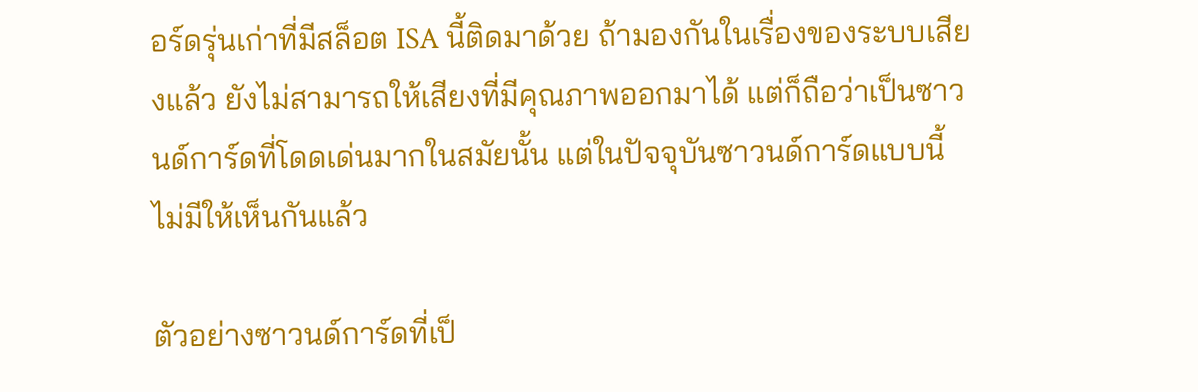อร์ดรุ่นเก่าที่มีสล็อต ISA นี้ติดมาด้วย ถ้ามองกันในเรื่องของระบบเสียงแล้ว ยังไม่สามารถให้เสียงที่มีคุณภาพออกมาได้ แต่ก็ถือว่าเป็นซาวนด์การ์ดที่โดดเด่นมากในสมัยนั้น แต่ในปัจจุบันซาวนด์การ์ดแบบนี้ไม่มีให้เห็นกันแล้ว

ตัวอย่างซาวนด์การ์ดที่เป็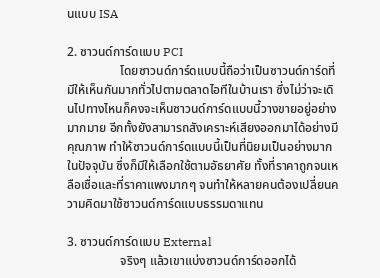นแบบ ISA

2. ซาวนด์การ์ดแบบ PCI
                 โดยซาวนด์การ์ดแบบนี้ถือว่าเป็นซาวนด์การ์ดที่มีให้เห็นกันมากทั่วไปตามตลาดไอทีในบ้านเรา ซึ่งไม่ว่าจะเดินไปทางไหนก็คงจะเห็นซาวนด์การ์ดแบบนี้วางขายอยู่อย่างมากมาย อีกทั้งยังสามารถสังเคราะห์เสียงออกมาได้อย่างมีคุณภาพ ทำให้ซาวนด์การ์ดแบบนี้เป็นที่นิยมเป็นอย่างมากในปัจจุบัน ซึ่งก็มีให้เลือกใช้ตามอัธยาศัย ทั้งที่ราคาถูกจนเหลือเชื่อและที่ราคาแพงมากๆ จนทำให้หลายคนต้องเปลี่ยนความคิดมาใช้ซาวนด์การ์ดแบบธรรมดาแทน

3. ซาวนด์การ์ดแบบ External
                 จริงๆ แล้วเขาแบ่งซาวนด์การ์ดออกได้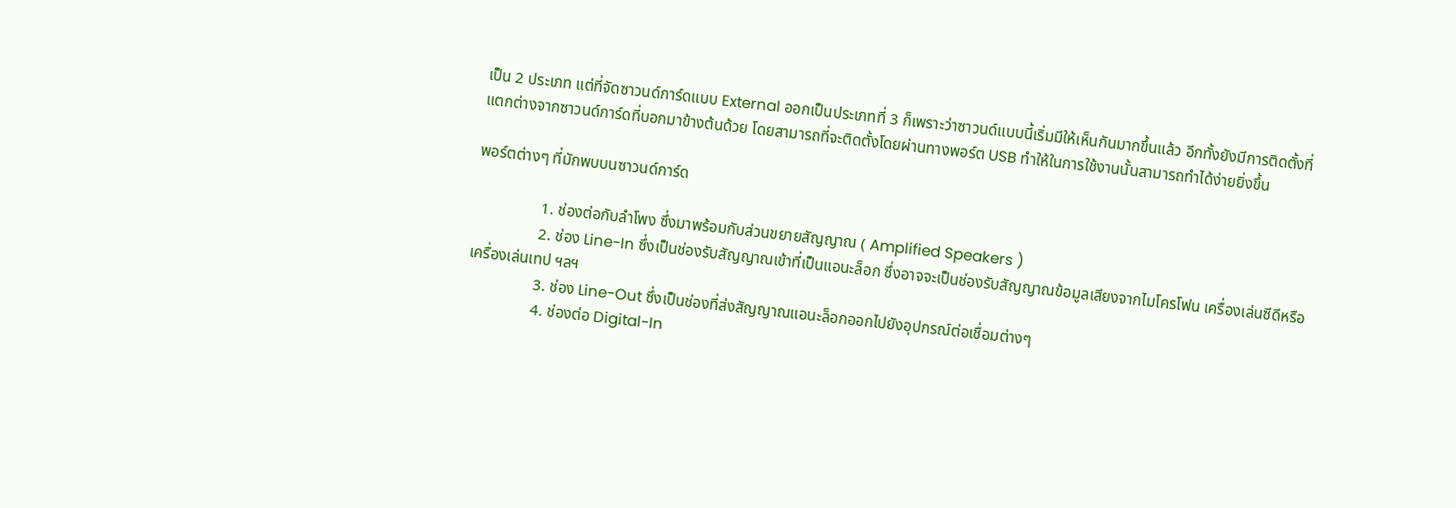เป็น 2 ประเภท แต่ที่จัดซาวนด์การ์ดแบบ External ออกเป็นประเภทที่ 3 ก็เพราะว่าซาวนด์แบบนี้เริ่มมีให้เห็นกันมากขึ้นแล้ว อีกทั้งยังมีการติดตั้งที่แตกต่างจากซาวนด์การ์ดที่บอกมาข้างต้นด้วย โดยสามารถที่จะติดตั้งโดยผ่านทางพอร์ต USB ทำให้ในการใช้งานนั้นสามารถทำได้ง่ายยิ่งขึ้น

พอร์ตต่างๆ ที่มักพบบนซาวนด์การ์ด

                 1. ช่องต่อกับลำโพง ซึ่งมาพร้อมกับส่วนขยายสัญญาณ ( Amplified Speakers )
                 2. ช่อง Line-In ซึ่งเป็นช่องรับสัญญาณเข้าที่เป็นแอนะล็อก ซึ่งอาจจะเป็นช่องรับสัญญาณข้อมูลเสียงจากไมโครโฟน เครื่องเล่นซีดีหรือเครื่องเล่นเทป ฯลฯ
                 3. ช่อง Line-Out ซึ่งเป็นช่องที่ส่งสัญญาณแอนะล็อกออกไปยังอุปกรณ์ต่อเชื่อมต่างๆ
                 4. ช่องต่อ Digital-In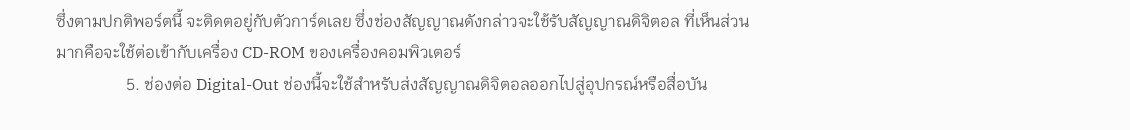ซึ่งตามปกติพอร์ตนี้ จะติดตอยู่กับตัวการ์ดเลย ซึ่งช่องสัญญาณดังกล่าวจะใช้รับสัญญาณดิจิตอล ที่เห็นส่วนมากคือจะใช้ต่อเข้ากับเครื่อง CD-ROM ของเครื่องคอมพิวเตอร์
                 5. ช่องต่อ Digital-Out ช่องนี้จะใช้สำหรับส่งสัญญาณดิจิตอลออกไปสู่อุปกรณ์หรือสื่อบัน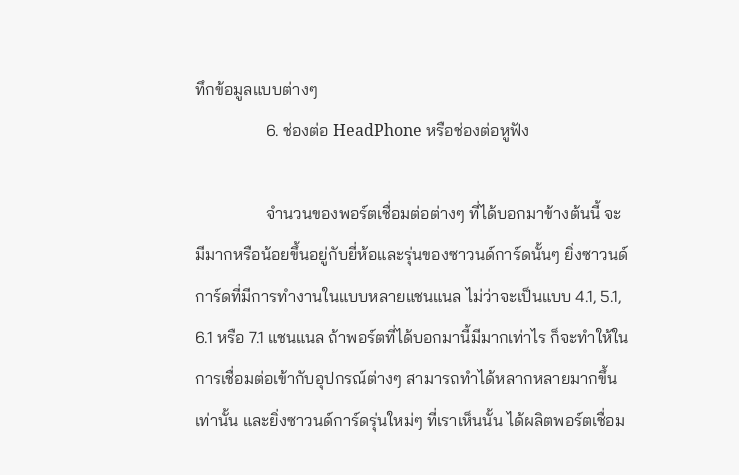ทึกข้อมูลแบบต่างๆ
                 6. ช่องต่อ HeadPhone หรือช่องต่อหูฟัง

                 จำนวนของพอร์ตเชื่อมต่อต่างๆ ที่ได้บอกมาข้างต้นนี้ จะมีมากหรือน้อยขึ้นอยู่กับยี่ห้อและรุ่นของซาวนด์การ์ดนั้นๆ ยิ่งซาวนด์การ์ดที่มีการทำงานในแบบหลายแชนแนล ไม่ว่าจะเป็นแบบ 4.1, 5.1, 6.1 หรือ 7.1 แชนแนล ถ้าพอร์ตที่ได้บอกมานี้มีมากเท่าไร ก็จะทำให้ในการเชื่อมต่อเข้ากับอุปกรณ์ต่างๆ สามารถทำได้หลากหลายมากขึ้นเท่านั้น และยิ่งซาวนด์การ์ดรุ่นใหม่ๆ ที่เราเห็นนั้น ได้ผลิตพอร์ตเชื่อม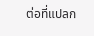ต่อที่แปลก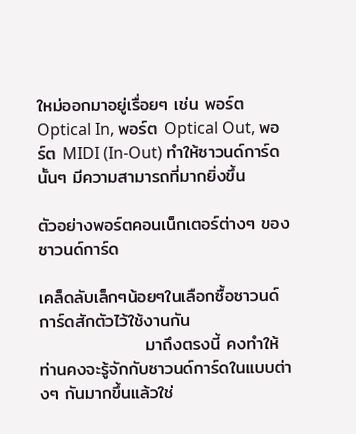ใหม่ออกมาอยู่เรื่อยๆ เช่น พอร์ต Optical In, พอร์ต Optical Out, พอร์ต MIDI (In-Out) ทำให้ซาวนด์การ์ดนั้นๆ มีความสามารถที่มากยิ่งขึ้น

ตัวอย่างพอร์ตคอนเน็กเตอร์ต่างๆ ของซาวนด์การ์ด

เคล็ดลับเล็กๆน้อยๆในเลือกซื้อซาวนด์การ์ดสักตัวไว้ใช้งานกัน
                 มาถึงตรงนี้ คงทำให้ท่านคงจะรู้จักกับซาวนด์การ์ดในแบบต่างๆ กันมากขึ้นแล้วใช่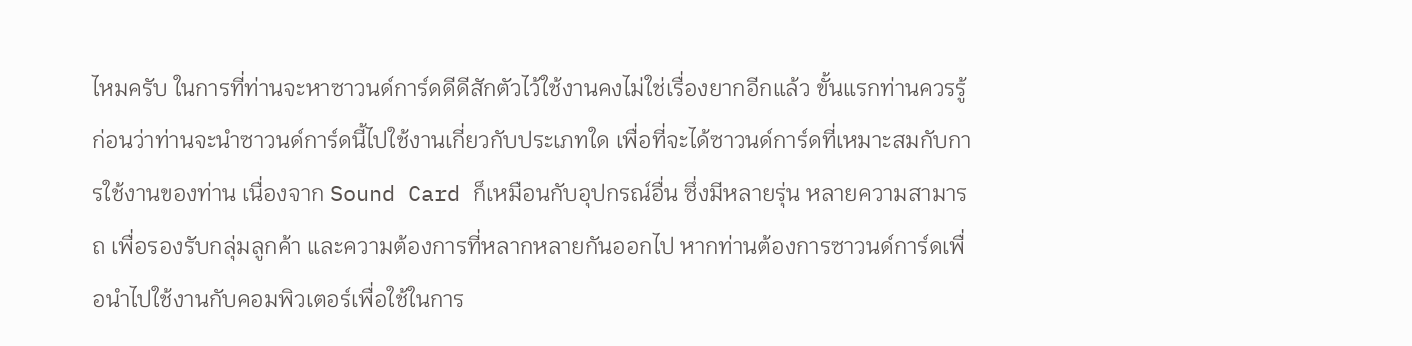ไหมครับ ในการที่ท่านจะหาซาวนด์การ์ดดีดีสักตัวไว้ใช้งานคงไม่ใช่เรื่องยากอีกแล้ว ขั้นแรกท่านควรรู้ก่อนว่าท่านจะนำซาวนด์การ์ดนี้ไปใช้งานเกี่ยวกับประเภทใด เพื่อที่จะได้ซาวนด์การ์ดที่เหมาะสมกับการใช้งานของท่าน เนื่องจาก Sound Card ก็เหมือนกับอุปกรณ์อื่น ซึ่งมีหลายรุ่น หลายความสามารถ เพื่อรองรับกลุ่มลูกค้า และความต้องการที่หลากหลายกันออกไป หากท่านต้องการซาวนด์การ์ดเพื่อนำไปใช้งานกับคอมพิวเตอร์เพื่อใช้ในการ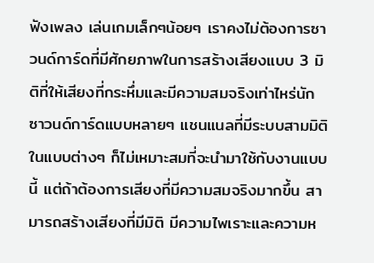ฟังเพลง เล่นเกมเล็กๆน้อยๆ เราคงไม่ต้องการซาวนด์การ์ดที่มีศักยภาพในการสร้างเสียงแบบ 3 มิติที่ให้เสียงที่กระหึ่มและมีความสมจริงเท่าไหร่นัก ซาวนด์การ์ดแบบหลายๆ แชนแนลที่มีระบบสามมิติในแบบต่างๆ ก็ไม่เหมาะสมที่จะนำมาใช้กับงานแบบนี้ แต่ถ้าต้องการเสียงที่มีความสมจริงมากขึ้น สามารถสร้างเสียงที่มีมิติ มีความไพเราะและความห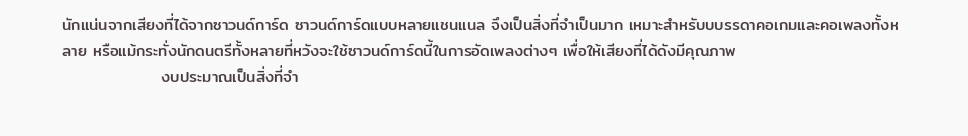นักแน่นจากเสียงที่ได้จากซาวนด์การ์ด ซาวนด์การ์ดแบบหลายแชนแนล จึงเป็นสิ่งที่จำเป็นมาก เหมาะสำหรับบบรรดาคอเกมและคอเพลงทั้งหลาย หรือแม้กระทั่งนักดนตรีทั้งหลายที่หวังจะใช้ซาวนด์การ์ดนี้ในการอัดเพลงต่างๆ เพื่อให้เสียงที่ได้ดังมีคุณภาพ
                 งบประมาณเป็นสิ่งที่จำ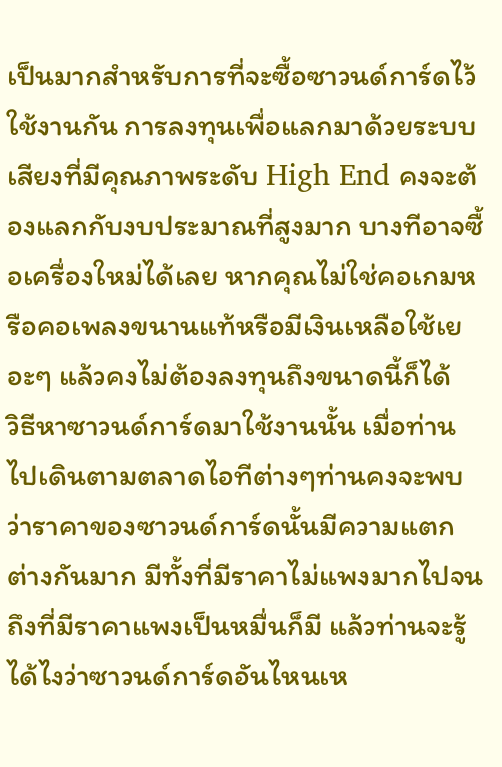เป็นมากสำหรับการที่จะซื้อซาวนด์การ์ดไว้ใช้งานกัน การลงทุนเพื่อแลกมาด้วยระบบเสียงที่มีคุณภาพระดับ High End คงจะต้องแลกกับงบประมาณที่สูงมาก บางทีอาจซื้อเครื่องใหม่ได้เลย หากคุณไม่ใช่คอเกมหรือคอเพลงขนานแท้หรือมีเงินเหลือใช้เยอะๆ แล้วคงไม่ต้องลงทุนถึงขนาดนี้ก็ได้
วิธีหาซาวนด์การ์ดมาใช้งานนั้น เมื่อท่านไปเดินตามตลาดไอทีต่างๆท่านคงจะพบว่าราคาของซาวนด์การ์ดนั้นมีความแตกต่างกันมาก มีทั้งที่มีราคาไม่แพงมากไปจนถึงที่มีราคาแพงเป็นหมื่นก็มี แล้วท่านจะรู้ได้ไงว่าซาวนด์การ์ดอันไหนเห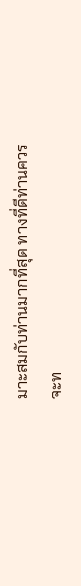มาะสมกับท่านมากที่สุด ทางที่ดีท่านควรจะท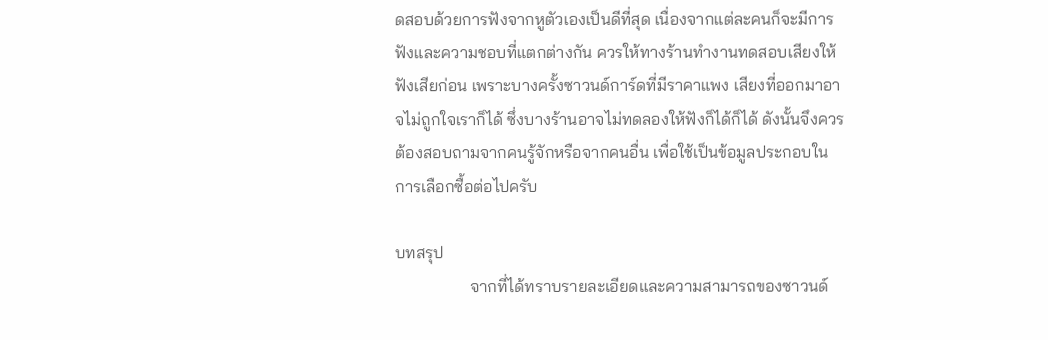ดสอบด้วยการฟังจากหูตัวเองเป็นดีที่สุด เนื่องจากแต่ละคนก็จะมีการฟังและความชอบที่แตกต่างกัน ควรให้ทางร้านทำงานทดสอบเสียงให้ฟังเสียก่อน เพราะบางครั้งซาวนด์การ์ดที่มีราคาแพง เสียงที่ออกมาอาจไม่ถูกใจเราก็ได้ ซึ่งบางร้านอาจไม่ทดลองให้ฟังก็ได้ก็ได้ ดังนั้นจึงควรต้องสอบถามจากคนรู้จักหรือจากคนอื่น เพื่อใช้เป็นข้อมูลประกอบในการเลือกซื้อต่อไปครับ

บทสรุป
                  จากที่ได้ทราบรายละเอียดและความสามารถของซาวนด์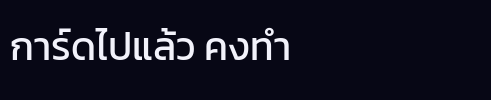การ์ดไปแล้ว คงทำ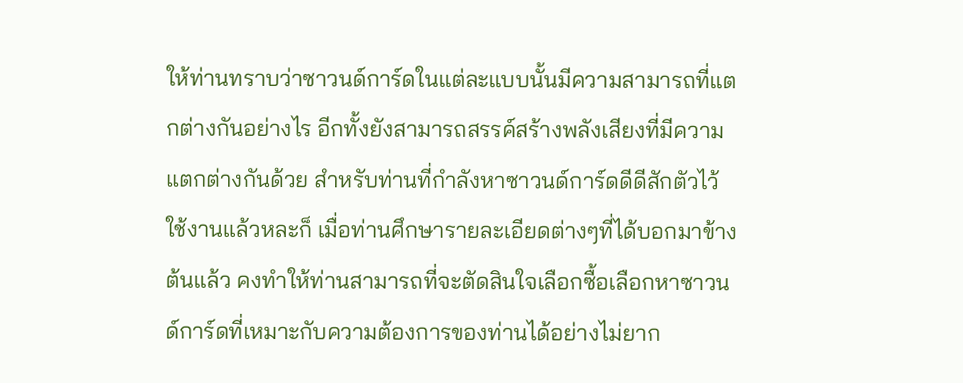ให้ท่านทราบว่าซาวนด์การ์ดในแต่ละแบบนั้นมีความสามารถที่แตกต่างกันอย่างไร อีกทั้งยังสามารถสรรค์สร้างพลังเสียงที่มีความแตกต่างกันด้วย สำหรับท่านที่กำลังหาซาวนด์การ์ดดีดีสักตัวไว้ใช้งานแล้วหละก็ เมื่อท่านศึกษารายละเอียดต่างๆที่ได้บอกมาข้างต้นแล้ว คงทำให้ท่านสามารถที่จะตัดสินใจเลือกซื้อเลือกหาซาวนด์การ์ดที่เหมาะกับความต้องการของท่านได้อย่างไม่ยาก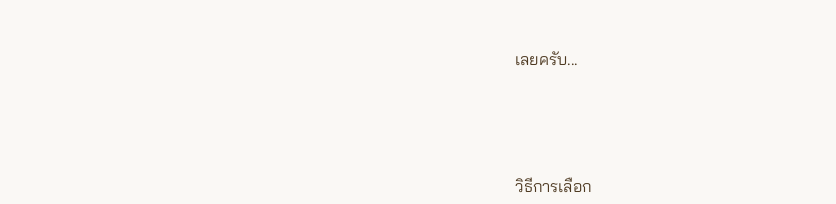เลยครับ...





วิธีการเลือก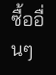ซื้ออื่นๆ